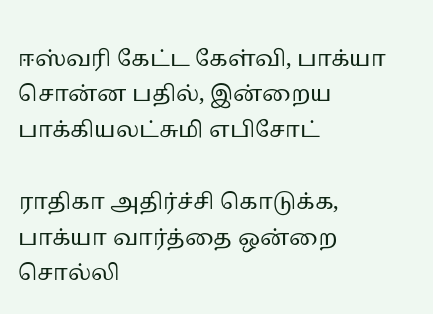ஈஸ்வரி கேட்ட கேள்வி, பாக்யா சொன்ன பதில், இன்றைய பாக்கியலட்சுமி எபிசோட்

ராதிகா அதிர்ச்சி கொடுக்க, பாக்யா வார்த்தை ஒன்றை சொல்லி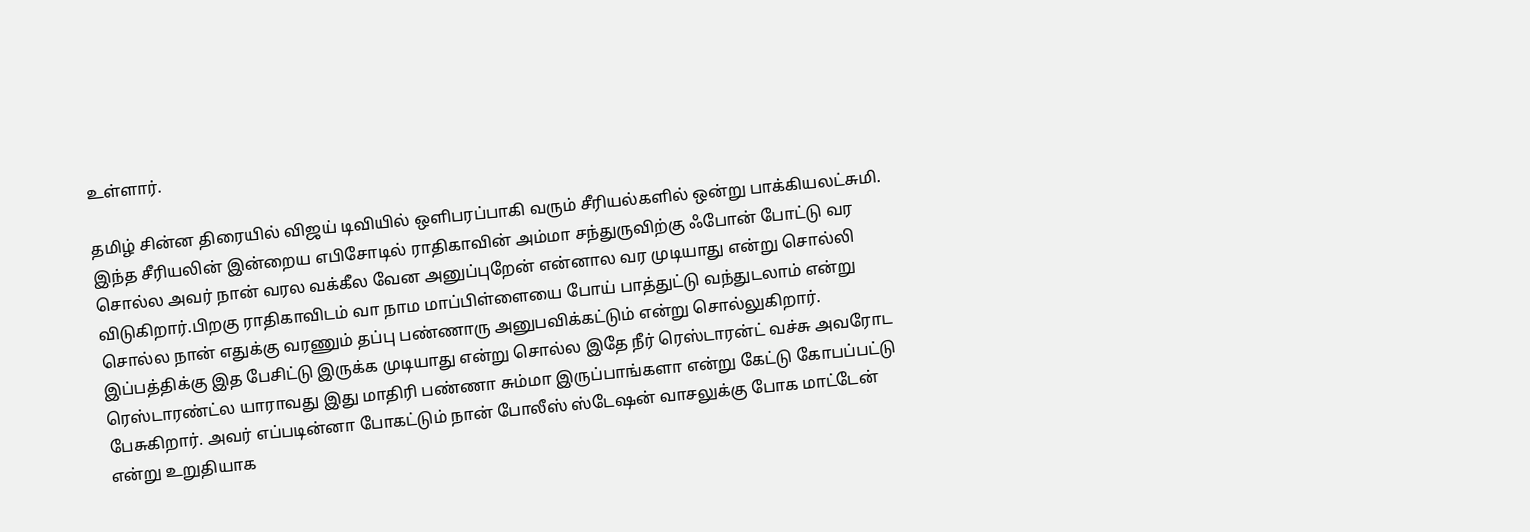உள்ளார்.

தமிழ் சின்ன திரையில் விஜய் டிவியில் ஒளிபரப்பாகி வரும் சீரியல்களில் ஒன்று பாக்கியலட்சுமி. இந்த சீரியலின் இன்றைய எபிசோடில் ராதிகாவின் அம்மா சந்துருவிற்கு ஃபோன் போட்டு வர சொல்ல அவர் நான் வரல வக்கீல வேன அனுப்புறேன் என்னால வர முடியாது என்று சொல்லி விடுகிறார்.பிறகு ராதிகாவிடம் வா நாம மாப்பிள்ளையை போய் பாத்துட்டு வந்துடலாம் என்று சொல்ல நான் எதுக்கு வரணும் தப்பு பண்ணாரு அனுபவிக்கட்டும் என்று சொல்லுகிறார். இப்பத்திக்கு இத பேசிட்டு இருக்க முடியாது என்று சொல்ல இதே நீர் ரெஸ்டாரன்ட் வச்சு அவரோட ரெஸ்டாரண்ட்ல யாராவது இது மாதிரி பண்ணா சும்மா இருப்பாங்களா என்று கேட்டு கோபப்பட்டு பேசுகிறார். அவர் எப்படின்னா போகட்டும் நான் போலீஸ் ஸ்டேஷன் வாசலுக்கு போக மாட்டேன் என்று உறுதியாக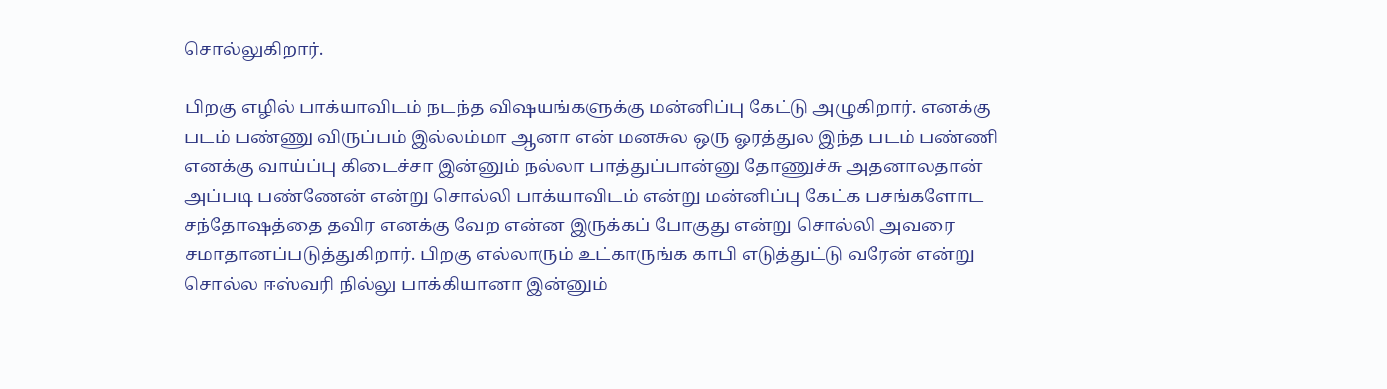சொல்லுகிறார்.

பிறகு எழில் பாக்யாவிடம் நடந்த விஷயங்களுக்கு மன்னிப்பு கேட்டு அழுகிறார். எனக்கு படம் பண்ணு விருப்பம் இல்லம்மா ஆனா என் மனசுல ஒரு ஓரத்துல இந்த படம் பண்ணி எனக்கு வாய்ப்பு கிடைச்சா இன்னும் நல்லா பாத்துப்பான்னு தோணுச்சு அதனாலதான் அப்படி பண்ணேன் என்று சொல்லி பாக்யாவிடம் என்று மன்னிப்பு கேட்க பசங்களோட சந்தோஷத்தை தவிர எனக்கு வேற என்ன இருக்கப் போகுது என்று சொல்லி அவரை சமாதானப்படுத்துகிறார். பிறகு எல்லாரும் உட்காருங்க காபி எடுத்துட்டு வரேன் என்று சொல்ல ஈஸ்வரி நில்லு பாக்கியானா இன்னும்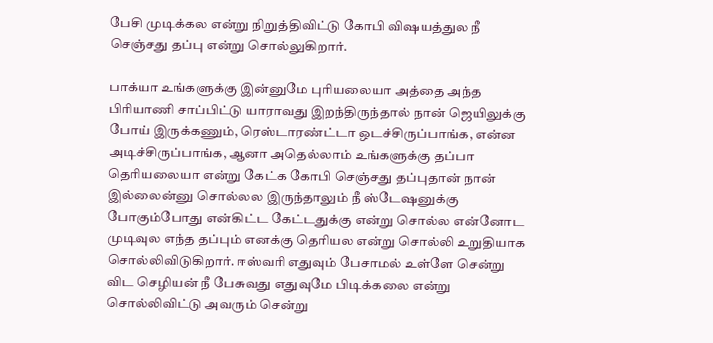பேசி முடிக்கல என்று நிறுத்திவிட்டு கோபி விஷயத்துல நீ செஞ்சது தப்பு என்று சொல்லுகிறார்.

பாக்யா உங்களுக்கு இன்னுமே புரியலையா அத்தை அந்த பிரியாணி சாப்பிட்டு யாராவது இறந்திருந்தால் நான் ஜெயிலுக்கு போய் இருக்கணும், ரெஸ்டாரண்ட்டா ஒடச்சிருப்பாங்க, என்ன அடிச்சிருப்பாங்க, ஆனா அதெல்லாம் உங்களுக்கு தப்பா தெரியலையா என்று கேட்க கோபி செஞ்சது தப்புதான் நான் இல்லைன்னு சொல்லல இருந்தாலும் நீ ஸ்டேஷனுக்கு போகும்போது என்கிட்ட கேட்டதுக்கு என்று சொல்ல என்னோட முடிவுல எந்த தப்பும் எனக்கு தெரியல என்று சொல்லி உறுதியாக சொல்லிவிடுகிறார். ஈஸ்வரி எதுவும் பேசாமல் உள்ளே சென்று விட செழியன் நீ பேசுவது எதுவுமே பிடிக்கலை என்று சொல்லிவிட்டு அவரும் சென்று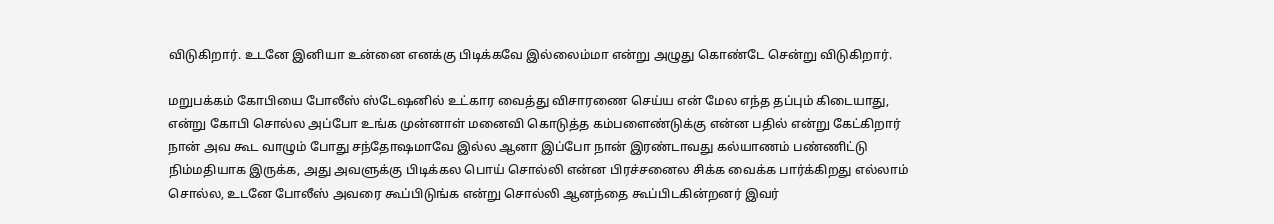விடுகிறார். உடனே இனியா உன்னை எனக்கு பிடிக்கவே இல்லைம்மா என்று அழுது கொண்டே சென்று விடுகிறார்.

மறுபக்கம் கோபியை போலீஸ் ஸ்டேஷனில் உட்கார வைத்து விசாரணை செய்ய என் மேல எந்த தப்பும் கிடையாது, என்று கோபி சொல்ல அப்போ உங்க முன்னாள் மனைவி கொடுத்த கம்பளைண்டுக்கு என்ன பதில் என்று கேட்கிறார் நான் அவ கூட வாழும் போது சந்தோஷமாவே இல்ல ஆனா இப்போ நான் இரண்டாவது கல்யாணம் பண்ணிட்டு நிம்மதியாக இருக்க, அது அவளுக்கு பிடிக்கல பொய் சொல்லி என்ன பிரச்சனைல சிக்க வைக்க பார்க்கிறது எல்லாம் சொல்ல, உடனே போலீஸ் அவரை கூப்பிடுங்க என்று சொல்லி ஆனந்தை கூப்பிடகின்றனர் இவர்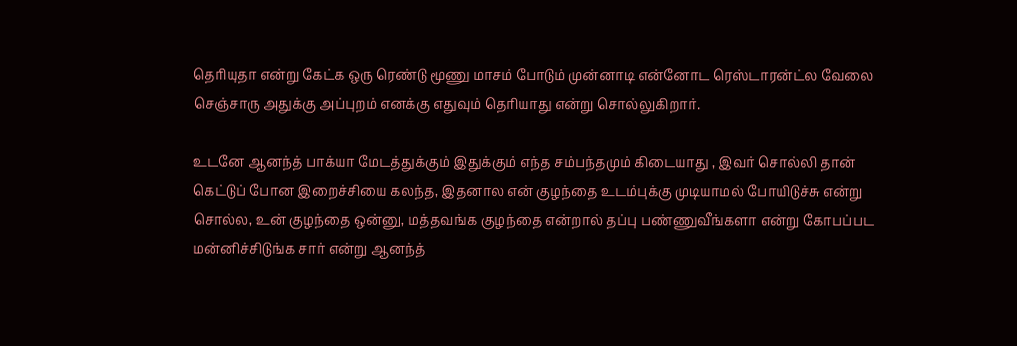தெரியுதா என்று கேட்க ஒரு ரெண்டு மூணு மாசம் போடும் முன்னாடி என்னோட ரெஸ்டாரன்ட்ல வேலை செஞ்சாரு அதுக்கு அப்புறம் எனக்கு எதுவும் தெரியாது என்று சொல்லுகிறார்.

உடனே ஆனந்த் பாக்யா மேடத்துக்கும் இதுக்கும் எந்த சம்பந்தமும் கிடையாது , இவர் சொல்லி தான் கெட்டுப் போன இறைச்சியை கலந்த, இதனால என் குழந்தை உடம்புக்கு முடியாமல் போயிடுச்சு என்று சொல்ல, உன் குழந்தை ஒன்னு, மத்தவங்க குழந்தை என்றால் தப்பு பண்ணுவீங்களா என்று கோபப்பட மன்னிச்சிடுங்க சார் என்று ஆனந்த்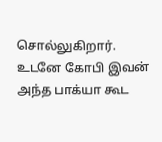சொல்லுகிறார். உடனே கோபி இவன் அந்த பாக்யா கூட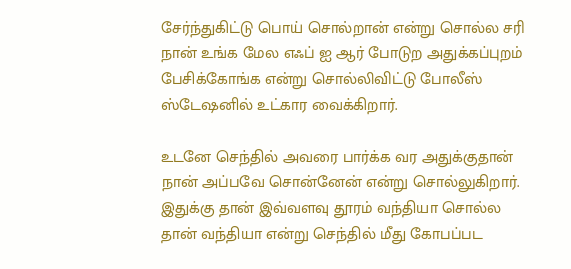சேர்ந்துகிட்டு பொய் சொல்றான் என்று சொல்ல சரி நான் உங்க மேல எஃப் ஐ ஆர் போடுற அதுக்கப்புறம் பேசிக்கோங்க என்று சொல்லிவிட்டு போலீஸ் ஸ்டேஷனில் உட்கார வைக்கிறார்.

உடனே செந்தில் அவரை பார்க்க வர அதுக்குதான் நான் அப்பவே சொன்னேன் என்று சொல்லுகிறார். இதுக்கு தான் இவ்வளவு தூரம் வந்தியா சொல்ல தான் வந்தியா என்று செந்தில் மீது கோபப்பட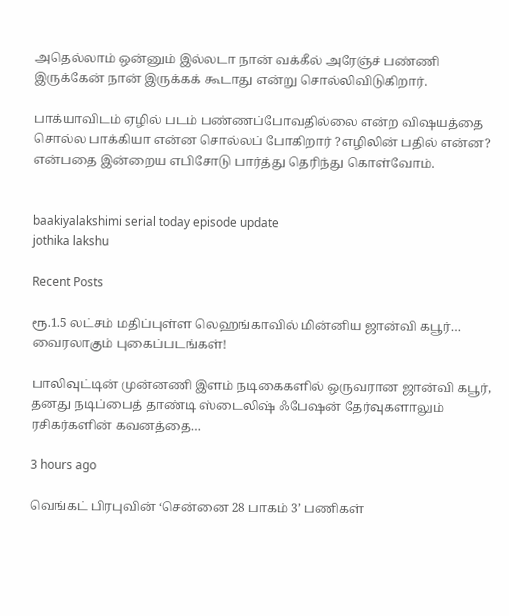அதெல்லாம் ஒன்னும் இல்லடா நான் வக்கீல் அரேஞ்ச் பண்ணி இருக்கேன் நான் இருக்கக் கூடாது என்று சொல்லிவிடுகிறார்.

பாக்யாவிடம் ஏழில் படம் பண்ணப்போவதில்லை என்ற விஷயத்தை சொல்ல பாக்கியா என்ன சொல்லப் போகிறார் ?எழிலின் பதில் என்ன? என்பதை இன்றைய எபிசோடு பார்த்து தெரிந்து கொள்வோம்.


baakiyalakshimi serial today episode update
jothika lakshu

Recent Posts

ரூ.1.5 லட்சம் மதிப்புள்ள லெஹங்காவில் மின்னிய ஜான்வி கபூர்… வைரலாகும் புகைப்படங்கள்!

பாலிவுட்டின் முன்னணி இளம் நடிகைகளில் ஒருவரான ஜான்வி கபூர், தனது நடிப்பைத் தாண்டி ஸ்டைலிஷ் ஃபேஷன் தேர்வுகளாலும் ரசிகர்களின் கவனத்தை…

3 hours ago

வெங்கட் பிரபுவின் ‘சென்னை 28 பாகம் 3’ பணிகள்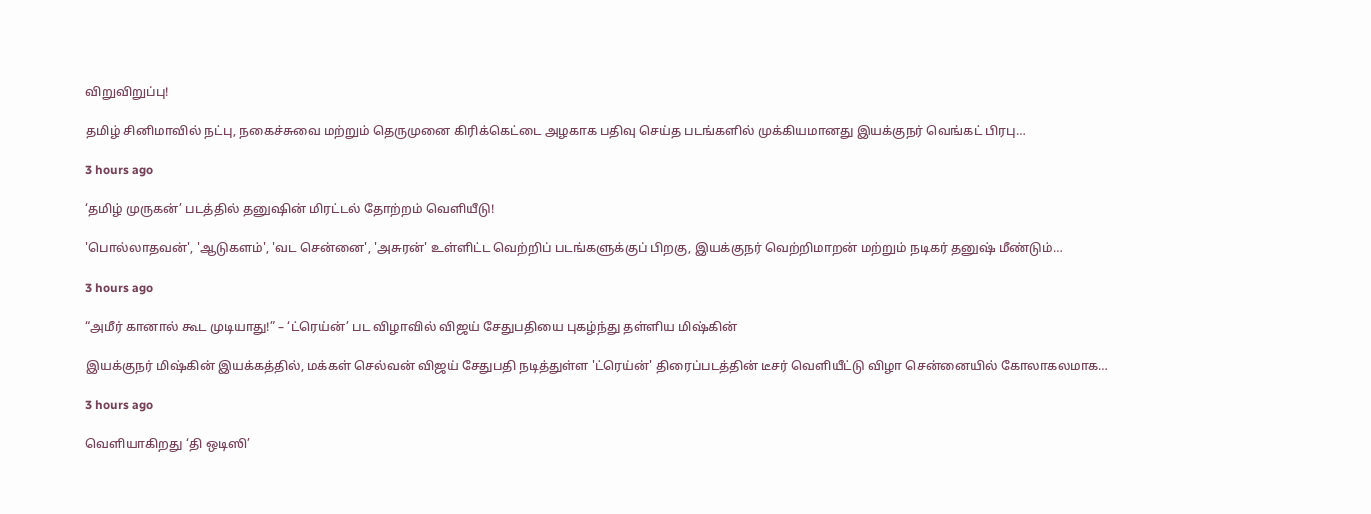விறுவிறுப்பு!

தமிழ் சினிமாவில் நட்பு, நகைச்சுவை மற்றும் தெருமுனை கிரிக்கெட்டை அழகாக பதிவு செய்த படங்களில் முக்கியமானது இயக்குநர் வெங்கட் பிரபு…

3 hours ago

‘தமிழ் முருகன்’ படத்தில் தனுஷின் மிரட்டல் தோற்றம் வெளியீடு!

'பொல்லாதவன்', 'ஆடுகளம்', 'வட சென்னை', 'அசுரன்' உள்ளிட்ட வெற்றிப் படங்களுக்குப் பிறகு, இயக்குநர் வெற்றிமாறன் மற்றும் நடிகர் தனுஷ் மீண்டும்…

3 hours ago

“அமீர் கானால் கூட முடியாது!” – ‘ட்ரெய்ன்’ பட விழாவில் விஜய் சேதுபதியை புகழ்ந்து தள்ளிய மிஷ்கின்

இயக்குநர் மிஷ்கின் இயக்கத்தில், மக்கள் செல்வன் விஜய் சேதுபதி நடித்துள்ள 'ட்ரெய்ன்' திரைப்படத்தின் டீசர் வெளியீட்டு விழா சென்னையில் கோலாகலமாக…

3 hours ago

வெளியாகிறது ‘தி ஒடிஸி’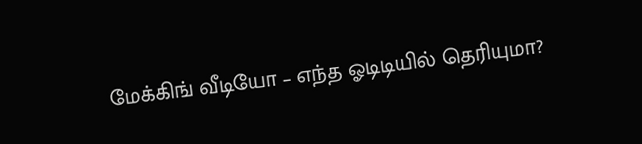மேக்கிங் வீடியோ – எந்த ஓடிடியில் தெரியுமா?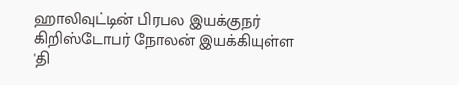ஹாலிவுட்டின் பிரபல இயக்குநர் கிறிஸ்டோபர் நோலன் இயக்கியுள்ள 'தி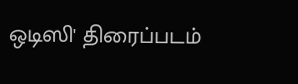ஒடிஸி' திரைப்படம்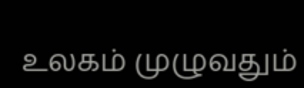உலகம் முழுவதும்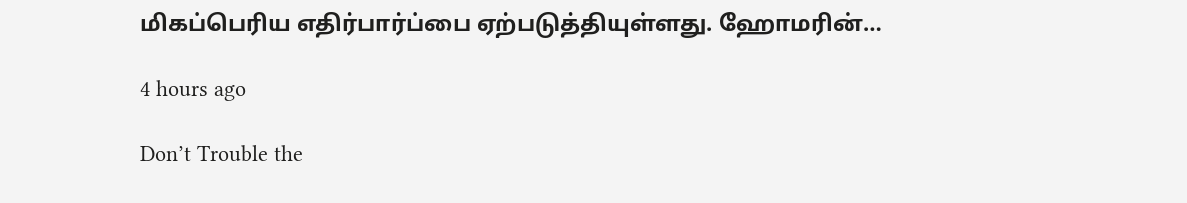மிகப்பெரிய எதிர்பார்ப்பை ஏற்படுத்தியுள்ளது. ஹோமரின்…

4 hours ago

Don’t Trouble the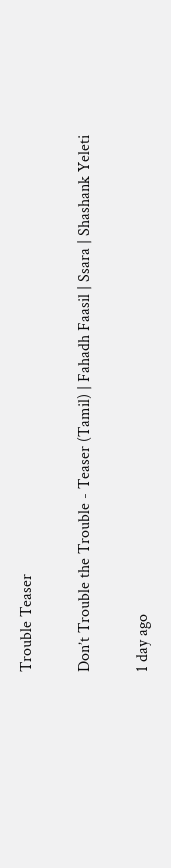Trouble Teaser

Don’t Trouble the Trouble - Teaser (Tamil) | Fahadh Faasil | Ssara | Shashank Yeleti

1 day ago